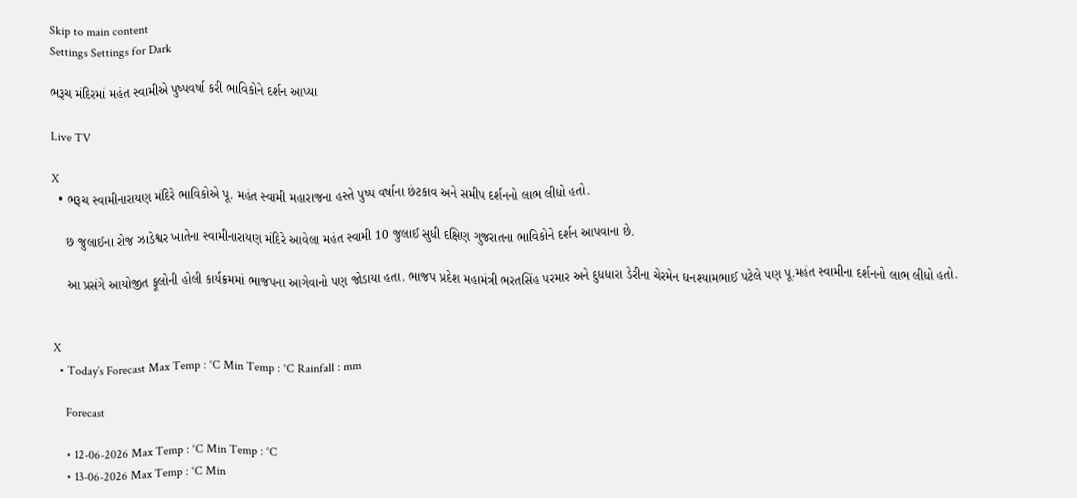Skip to main content
Settings Settings for Dark

ભરૂચ મંદિરમાં મહંત સ્વામીએ પુષ્પવર્ષા કરી ભાવિકોને દર્શન આપ્યા

Live TV

X
  • ભરૂચ સ્વામીનારાયણ મંદિરે ભાવિકોએ પૂ. મહંત સ્વામી મહારાજના હસ્તે પુષ્પ વર્ષાના છંટકાવ અને સમીપ દર્શનનો લાભ લીધો હતો.

    છ જુલાઈના રોજ ઝાડેશ્વર ખાતેના સ્વામીનારાયણ મંદિરે આવેલા મહંત સ્વામી 10 જુલાઈ સુધી દક્ષિણ ગુજરાતના ભાવિકોને દર્શન આપવાના છે.

    આ પ્રસંગે આયોજીત ફૂલોની હોલી કાર્યક્રમમાં ભાજપના આગેવાનો પણ જોડાયા હતા. ભાજપ પ્રદેશ મહામંત્રી ભરતસિંહ પરમાર અને દુધધારા ડેરીના ચેરમેન ઘનશ્યામભાઈ પટેલે પણ પૂ.મહંત સ્વામીના દર્શનનો લાભ લીધો હતો.


X
  • Today’s Forecast Max Temp : °C Min Temp : °C Rainfall : mm

    Forecast

    • 12-06-2026 Max Temp : °C Min Temp : °C
    • 13-06-2026 Max Temp : °C Min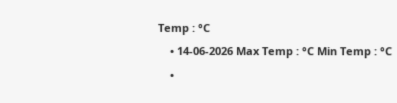Temp : °C
    • 14-06-2026 Max Temp : °C Min Temp : °C
    •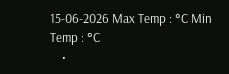15-06-2026 Max Temp : °C Min Temp : °C
    •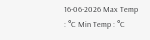16-06-2026 Max Temp : °C Min Temp : °C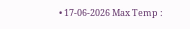• 17-06-2026 Max Temp :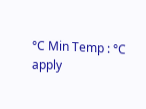°C Min Temp : °C
apply